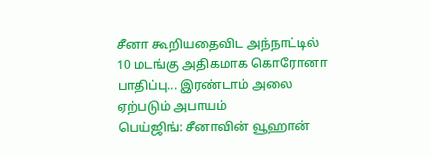சீனா கூறியதைவிட அந்நாட்டில் 10 மடங்கு அதிகமாக கொரோனா பாதிப்பு... இரண்டாம் அலை ஏற்படும் அபாயம்
பெய்ஜிங்: சீனாவின் வூஹான்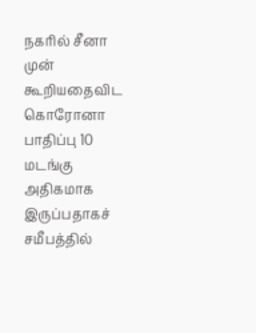நகரில் சீனா முன் கூறியதைவிட கொரோனா பாதிப்பு 10 மடங்கு அதிகமாக இருப்பதாகச் சமீபத்தில்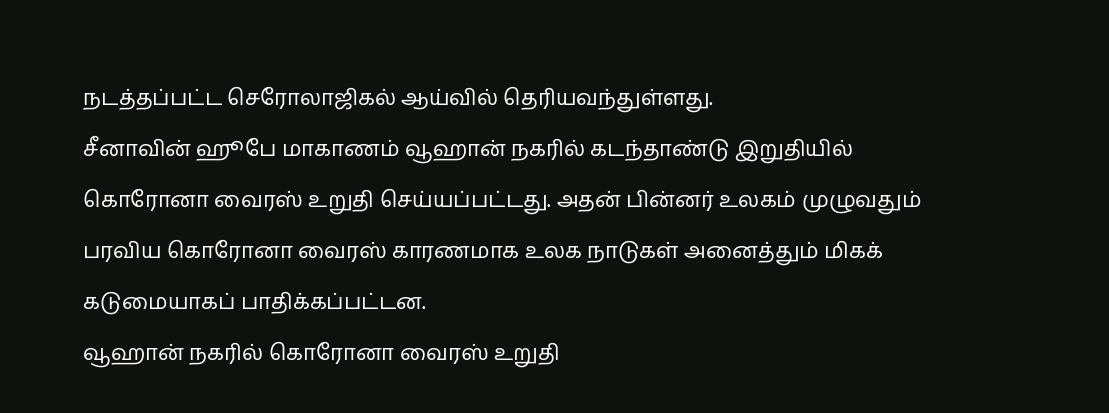நடத்தப்பட்ட செரோலாஜிகல் ஆய்வில் தெரியவந்துள்ளது.
சீனாவின் ஹூபே மாகாணம் வூஹான் நகரில் கடந்தாண்டு இறுதியில் கொரோனா வைரஸ் உறுதி செய்யப்பட்டது. அதன் பின்னர் உலகம் முழுவதும் பரவிய கொரோனா வைரஸ் காரணமாக உலக நாடுகள் அனைத்தும் மிகக் கடுமையாகப் பாதிக்கப்பட்டன.
வூஹான் நகரில் கொரோனா வைரஸ் உறுதி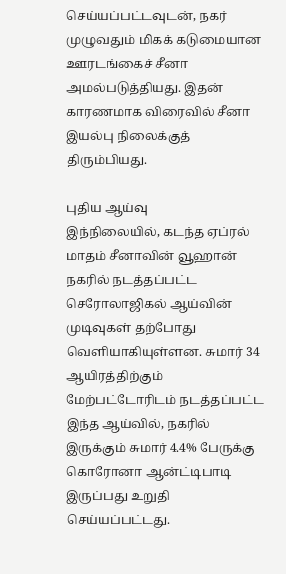செய்யப்பட்டவுடன், நகர் முழுவதும் மிகக் கடுமையான ஊரடங்கைச் சீனா அமல்படுத்தியது. இதன் காரணமாக விரைவில் சீனா இயல்பு நிலைக்குத் திரும்பியது.

புதிய ஆய்வு
இந்நிலையில், கடந்த ஏப்ரல் மாதம் சீனாவின் வூஹான் நகரில் நடத்தப்பட்ட செரோலாஜிகல் ஆய்வின் முடிவுகள் தற்போது வெளியாகியுள்ளன. சுமார் 34 ஆயிரத்திற்கும் மேற்பட்டோரிடம் நடத்தப்பட்ட இந்த ஆய்வில், நகரில் இருக்கும் சுமார் 4.4% பேருக்கு கொரோனா ஆன்ட்டிபாடி இருப்பது உறுதி செய்யப்பட்டது.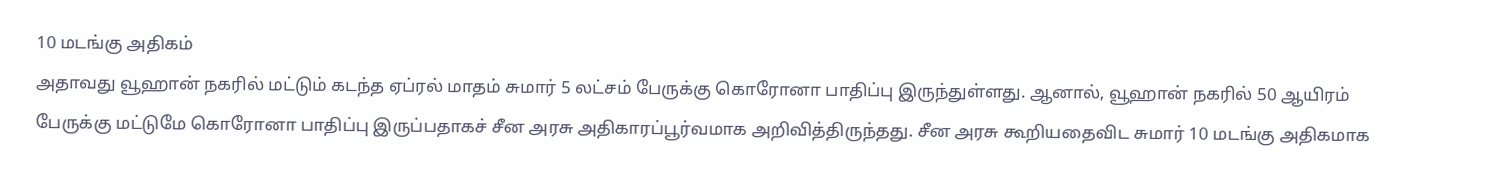10 மடங்கு அதிகம்
அதாவது வூஹான் நகரில் மட்டும் கடந்த ஏப்ரல் மாதம் சுமார் 5 லட்சம் பேருக்கு கொரோனா பாதிப்பு இருந்துள்ளது. ஆனால், வூஹான் நகரில் 50 ஆயிரம் பேருக்கு மட்டுமே கொரோனா பாதிப்பு இருப்பதாகச் சீன அரசு அதிகாரப்பூர்வமாக அறிவித்திருந்தது. சீன அரசு கூறியதைவிட சுமார் 10 மடங்கு அதிகமாக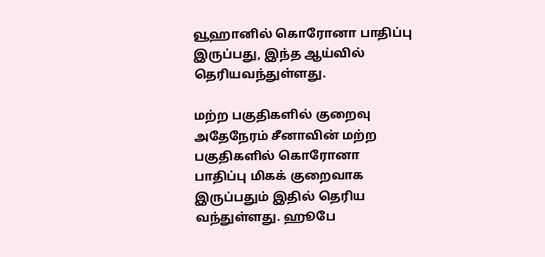வூஹானில் கொரோனா பாதிப்பு இருப்பது, இந்த ஆய்வில் தெரியவந்துள்ளது.

மற்ற பகுதிகளில் குறைவு
அதேநேரம் சீனாவின் மற்ற பகுதிகளில் கொரோனா பாதிப்பு மிகக் குறைவாக இருப்பதும் இதில் தெரிய வந்துள்ளது. ஹூபே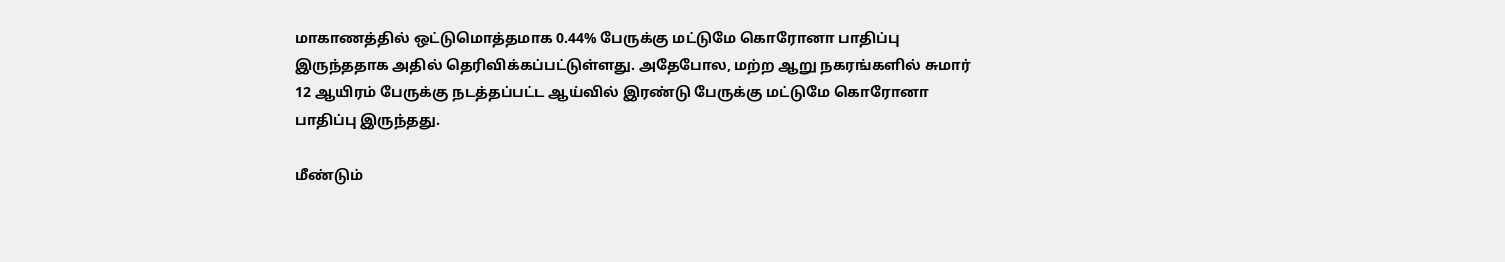மாகாணத்தில் ஒட்டுமொத்தமாக 0.44% பேருக்கு மட்டுமே கொரோனா பாதிப்பு இருந்ததாக அதில் தெரிவிக்கப்பட்டுள்ளது. அதேபோல, மற்ற ஆறு நகரங்களில் சுமார் 12 ஆயிரம் பேருக்கு நடத்தப்பட்ட ஆய்வில் இரண்டு பேருக்கு மட்டுமே கொரோனா பாதிப்பு இருந்தது.

மீண்டும்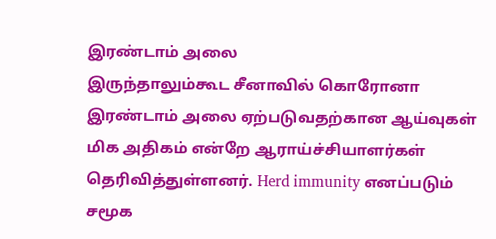இரண்டாம் அலை
இருந்தாலும்கூட சீனாவில் கொரோனா இரண்டாம் அலை ஏற்படுவதற்கான ஆய்வுகள் மிக அதிகம் என்றே ஆராய்ச்சியாளர்கள் தெரிவித்துள்ளனர். Herd immunity எனப்படும் சமூக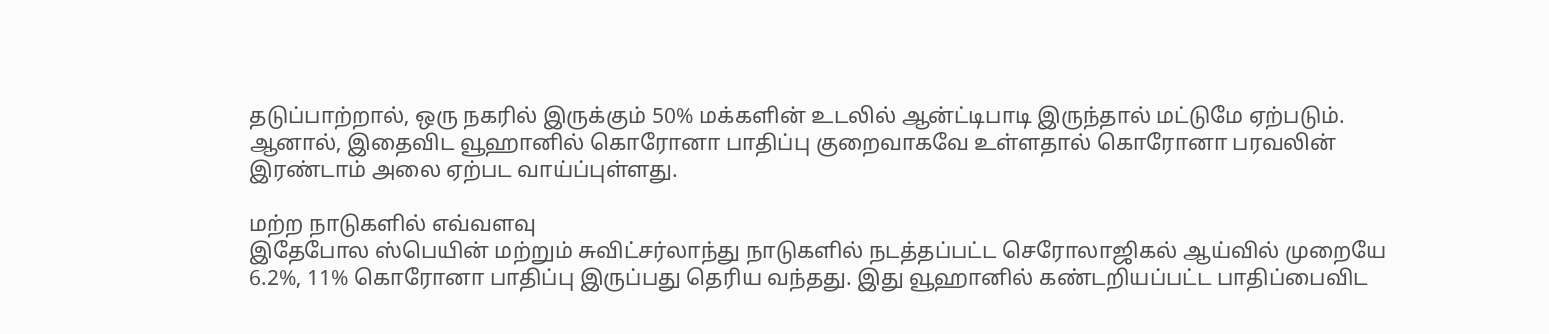தடுப்பாற்றால், ஒரு நகரில் இருக்கும் 50% மக்களின் உடலில் ஆன்ட்டிபாடி இருந்தால் மட்டுமே ஏற்படும். ஆனால், இதைவிட வூஹானில் கொரோனா பாதிப்பு குறைவாகவே உள்ளதால் கொரோனா பரவலின் இரண்டாம் அலை ஏற்பட வாய்ப்புள்ளது.

மற்ற நாடுகளில் எவ்வளவு
இதேபோல ஸ்பெயின் மற்றும் சுவிட்சர்லாந்து நாடுகளில் நடத்தப்பட்ட செரோலாஜிகல் ஆய்வில் முறையே 6.2%, 11% கொரோனா பாதிப்பு இருப்பது தெரிய வந்தது. இது வூஹானில் கண்டறியப்பட்ட பாதிப்பைவிட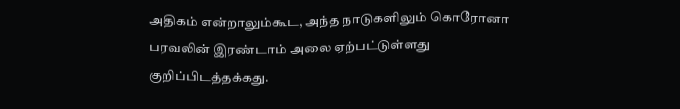அதிகம் என்றாலும்கூட, அந்த நாடுகளிலும் கொரோனா பரவலின் இரண்டாம் அலை ஏற்பட்டுள்ளது குறிப்பிடத்தக்கது.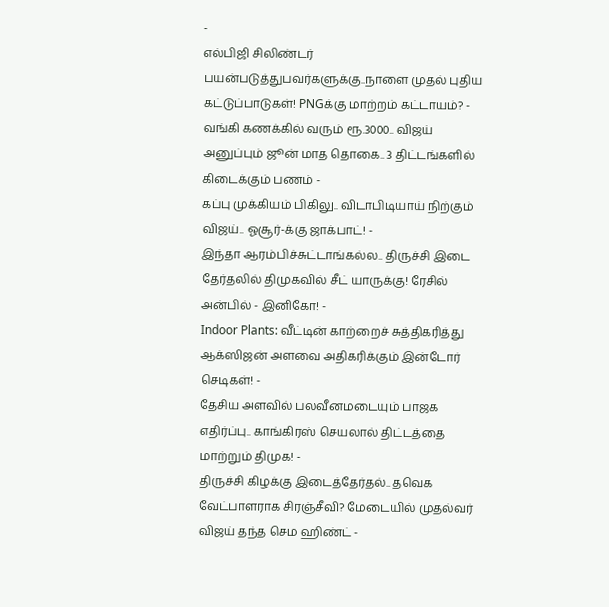-
எல்பிஜி சிலிண்டர் பயன்படுத்துபவர்களுக்கு..நாளை முதல் புதிய கட்டுப்பாடுகள்! PNGக்கு மாற்றம் கட்டாயம்? -
வங்கி கணக்கில் வரும் ரூ.3000.. விஜய் அனுப்பும் ஜூன் மாத தொகை.. 3 திட்டங்களில் கிடைக்கும் பணம் -
கப்பு முக்கியம் பிகிலு.. விடாபிடியாய் நிற்கும் விஜய்.. ஓசூர்-க்கு ஜாக்பாட்! -
இந்தா ஆரம்பிச்சுட்டாங்கல்ல.. திருச்சி இடை தேர்தலில் திமுகவில் சீட் யாருக்கு! ரேசில் அன்பில் - இனிகோ! -
Indoor Plants: வீட்டின் காற்றைச் சுத்திகரித்து ஆக்ஸிஜன் அளவை அதிகரிக்கும் இன்டோர் செடிகள்! -
தேசிய அளவில் பலவீனமடையும் பாஜக எதிர்ப்பு.. காங்கிரஸ் செயலால் திட்டத்தை மாற்றும் திமுக! -
திருச்சி கிழக்கு இடைத்தேர்தல்.. தவெக வேட்பாளராக சிரஞ்சீவி? மேடையில் முதல்வர் விஜய் தந்த செம ஹிண்ட் -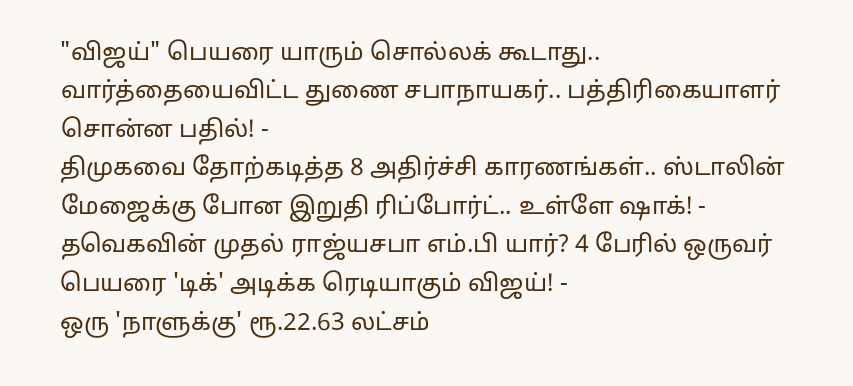"விஜய்" பெயரை யாரும் சொல்லக் கூடாது.. வார்த்தையைவிட்ட துணை சபாநாயகர்.. பத்திரிகையாளர் சொன்ன பதில்! -
திமுகவை தோற்கடித்த 8 அதிர்ச்சி காரணங்கள்.. ஸ்டாலின் மேஜைக்கு போன இறுதி ரிப்போர்ட்.. உள்ளே ஷாக்! -
தவெகவின் முதல் ராஜ்யசபா எம்.பி யார்? 4 பேரில் ஒருவர் பெயரை 'டிக்' அடிக்க ரெடியாகும் விஜய்! -
ஒரு 'நாளுக்கு' ரூ.22.63 லட்சம்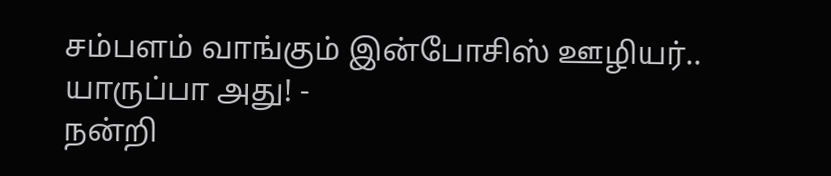சம்பளம் வாங்கும் இன்போசிஸ் ஊழியர்.. யாருப்பா அது! -
நன்றி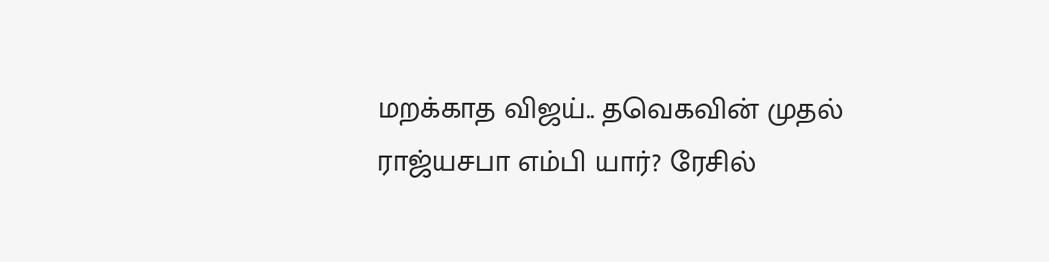மறக்காத விஜய்.. தவெகவின் முதல் ராஜ்யசபா எம்பி யார்? ரேசில்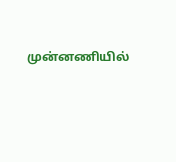முன்னணியில்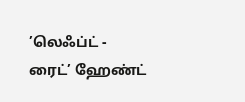’லெஃப்ட் - ரைட்’ ஹேண்ட்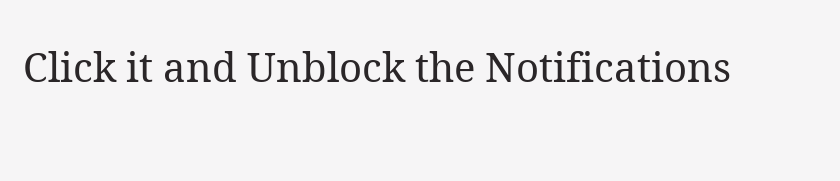Click it and Unblock the Notifications